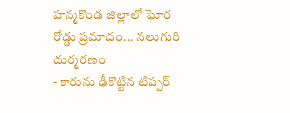హన్మకొండ జిల్లాలో ఘోర రోడ్డు ప్రమాదం... నలుగురి దుర్మరణం
- కారును ఢీకొట్టిన టిప్పర్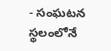- సంఘటన స్థలంలోనే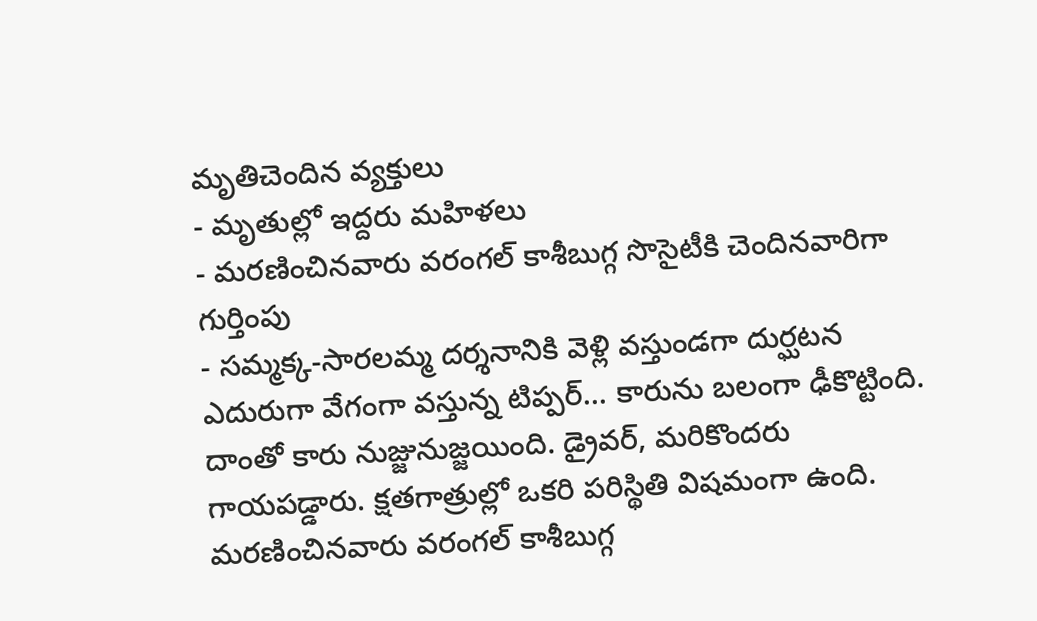మృతిచెందిన వ్యక్తులు
- మృతుల్లో ఇద్దరు మహిళలు
- మరణించినవారు వరంగల్ కాశీబుగ్గ సొసైటీకి చెందినవారిగా గుర్తింపు
- సమ్మక్క-సారలమ్మ దర్శనానికి వెళ్లి వస్తుండగా దుర్ఘటన
ఎదురుగా వేగంగా వస్తున్న టిప్పర్... కారును బలంగా ఢీకొట్టింది. దాంతో కారు నుజ్జునుజ్జయింది. డ్రైవర్, మరికొందరు గాయపడ్డారు. క్షతగాత్రుల్లో ఒకరి పరిస్థితి విషమంగా ఉంది. మరణించినవారు వరంగల్ కాశీబుగ్గ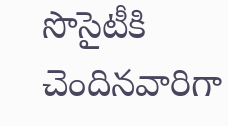సొసైటీకి చెందినవారిగా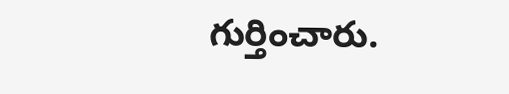గుర్తించారు.